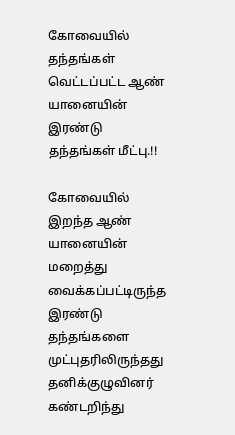கோவையில் தந்தங்கள் வெட்டப்பட்ட ஆண் யானையின் இரண்டு தந்தங்கள் மீட்பு.!!

கோவையில் இறந்த ஆண் யானையின் மறைத்து வைக்கப்பட்டிருந்த இரண்டு தந்தங்களை முட்புதரிலிருந்தது தனிக்குழுவினர் கண்டறிந்து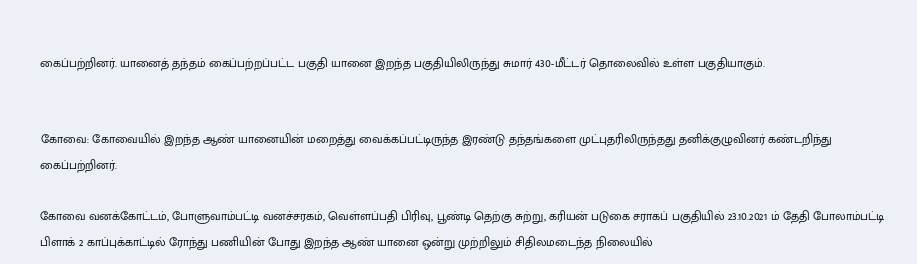கைப்பற்றினர். யானைத் தந்தம் கைப்பற்றப்பட்ட பகுதி யானை இறந்த பகுதியிலிருந்து சுமார் 430-மீட்டர் தொலைவில் உள்ள பகுதியாகும்.


கோவை: கோவையில் இறந்த ஆண் யானையின் மறைத்து வைக்கப்பட்டிருந்த இரண்டு தந்தங்களை முட்புதரிலிருந்தது தனிக்குழுவினர் கண்டறிந்து கைப்பற்றினர்.

கோவை வனக்கோட்டம், போளுவாம்பட்டி வனச்சரகம், வெள்ளப்பதி பிரிவு, பூண்டி தெற்கு சுற்று, கரியன் படுகை சராகப் பகுதியில் 23.10.2021 ம் தேதி போலாம்பட்டி பிளாக் 2 காப்புக்காட்டில் ரோந்து பணியின் போது இறந்த ஆண் யானை ஒன்று முற்றிலும் சிதிலமடைந்த நிலையில்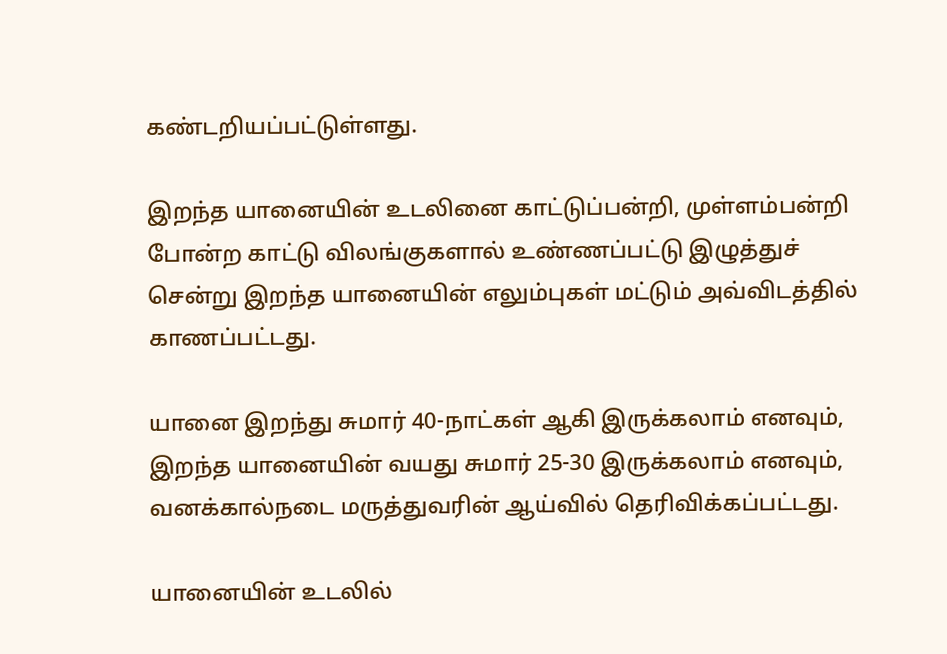கண்டறியப்பட்டுள்ளது.

இறந்த யானையின் உடலினை காட்டுப்பன்றி, முள்ளம்பன்றி போன்ற காட்டு விலங்குகளால் உண்ணப்பட்டு இழுத்துச் சென்று இறந்த யானையின் எலும்புகள் மட்டும் அவ்விடத்தில் காணப்பட்டது.

யானை இறந்து சுமார் 40-நாட்கள் ஆகி இருக்கலாம் எனவும், இறந்த யானையின் வயது சுமார் 25-30 இருக்கலாம் எனவும், வனக்கால்நடை மருத்துவரின் ஆய்வில் தெரிவிக்கப்பட்டது.

யானையின் உடலில்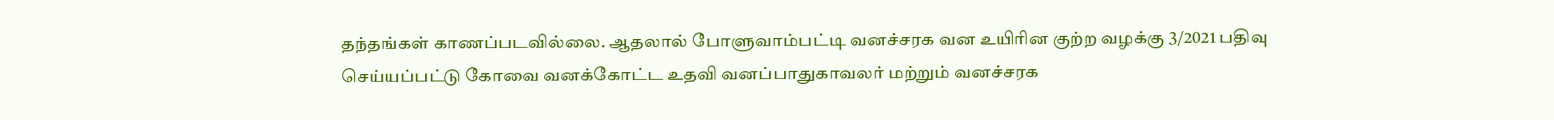தந்தங்கள் காணப்படவில்லை. ஆதலால் போளுவாம்பட்டி வனச்சரக வன உயிரின குற்ற வழக்கு 3/2021 பதிவு செய்யப்பட்டு கோவை வனக்கோட்ட உதவி வனப்பாதுகாவலர் மற்றும் வனச்சரக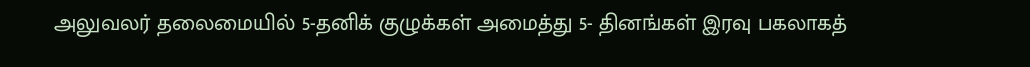அலுவலர் தலைமையில் 5-தனிக் குழுக்கள் அமைத்து 5- தினங்கள் இரவு பகலாகத்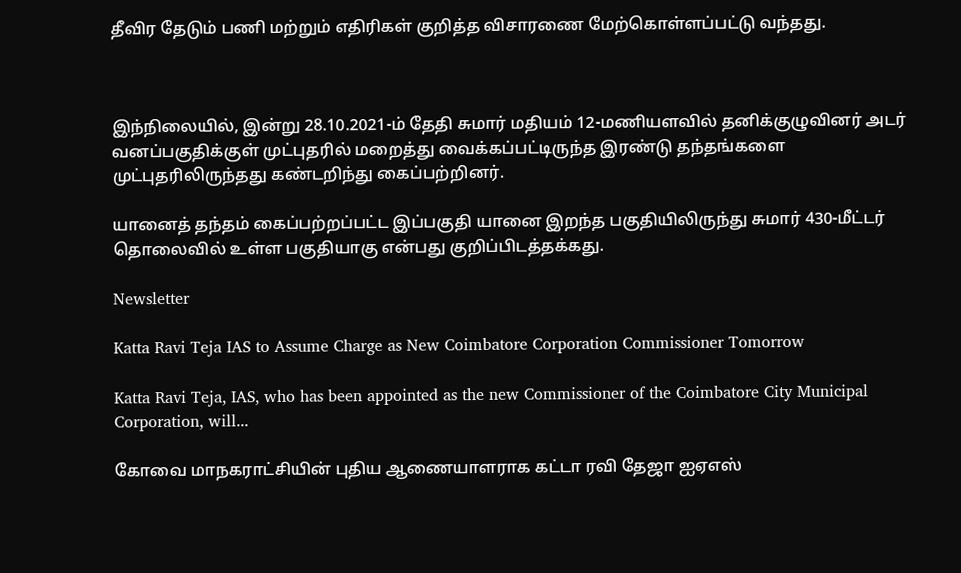தீவிர தேடும் பணி மற்றும் எதிரிகள் குறித்த விசாரணை மேற்கொள்ளப்பட்டு வந்தது.



இந்நிலையில், இன்று 28.10.2021-ம் தேதி சுமார் மதியம் 12-மணியளவில் தனிக்குழுவினர் அடர் வனப்பகுதிக்குள் முட்புதரில் மறைத்து வைக்கப்பட்டிருந்த இரண்டு தந்தங்களை முட்புதரிலிருந்தது கண்டறிந்து கைப்பற்றினர்.

யானைத் தந்தம் கைப்பற்றப்பட்ட இப்பகுதி யானை இறந்த பகுதியிலிருந்து சுமார் 430-மீட்டர் தொலைவில் உள்ள பகுதியாகு என்பது குறிப்பிடத்தக்கது.

Newsletter

Katta Ravi Teja IAS to Assume Charge as New Coimbatore Corporation Commissioner Tomorrow

Katta Ravi Teja, IAS, who has been appointed as the new Commissioner of the Coimbatore City Municipal Corporation, will...

கோவை மாநகராட்சியின் புதிய ஆணையாளராக கட்டா ரவி தேஜா ஐஏஎஸ்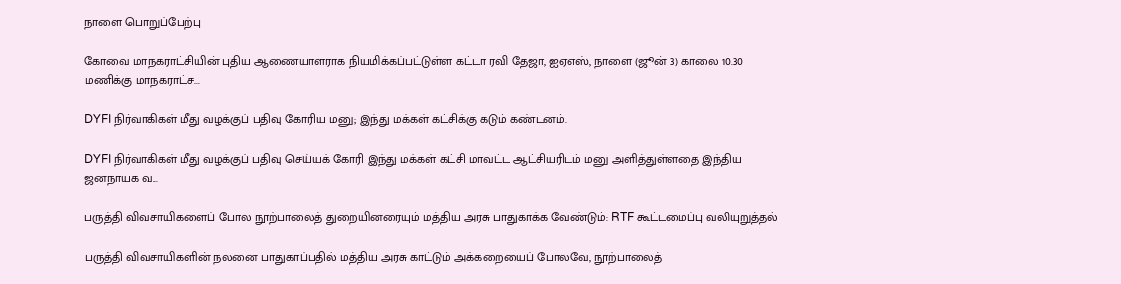நாளை பொறுப்பேற்பு

கோவை மாநகராட்சியின் புதிய ஆணையாளராக நியமிக்கப்பட்டுள்ள கட்டா ரவி தேஜா, ஐஏஎஸ், நாளை (ஜூன் 3) காலை 10.30 மணிக்கு மாநகராட்ச...

DYFI நிர்வாகிகள் மீது வழக்குப் பதிவு கோரிய மனு; இந்து மக்கள் கட்சிக்கு கடும் கண்டனம்.

DYFI நிர்வாகிகள் மீது வழக்குப் பதிவு செய்யக் கோரி இந்து மக்கள் கட்சி மாவட்ட ஆட்சியரிடம் மனு அளித்துள்ளதை இந்திய ஜனநாயக வ...

பருத்தி விவசாயிகளைப் போல நூற்பாலைத் துறையினரையும் மத்திய அரசு பாதுகாக்க வேண்டும்: RTF கூட்டமைப்பு வலியுறுத்தல்

பருத்தி விவசாயிகளின் நலனை பாதுகாப்பதில் மத்திய அரசு காட்டும் அக்கறையைப் போலவே, நூற்பாலைத்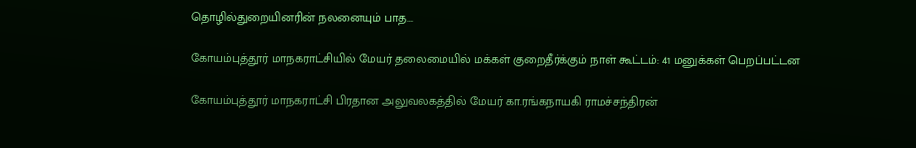தொழில்துறையினரின் நலனையும் பாத...

கோயம்புத்தூர் மாநகராட்சியில் மேயர் தலைமையில் மக்கள் குறைதீர்க்கும் நாள் கூட்டம்: 41 மனுக்கள் பெறப்பட்டன

கோயம்புத்தூர் மாநகராட்சி பிரதான அலுவலகத்தில் மேயர் கா.ரங்கநாயகி ராமச்சந்திரன்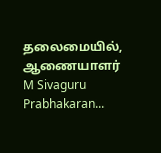தலைமையில், ஆணையாளர் M Sivaguru Prabhakaran...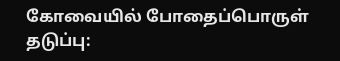கோவையில் போதைப்பொருள் தடுப்பு: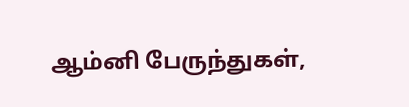ஆம்னி பேருந்துகள்,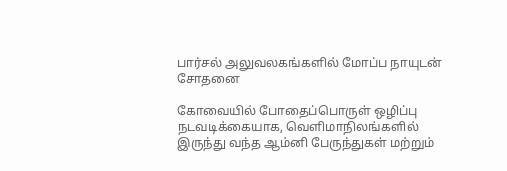பார்சல் அலுவலகங்களில் மோப்ப நாயுடன் சோதனை

கோவையில் போதைப்பொருள் ஒழிப்பு நடவடிக்கையாக, வெளிமாநிலங்களில் இருந்து வந்த ஆம்னி பேருந்துகள் மற்றும்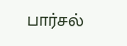பார்சல்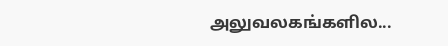அலுவலகங்களில...